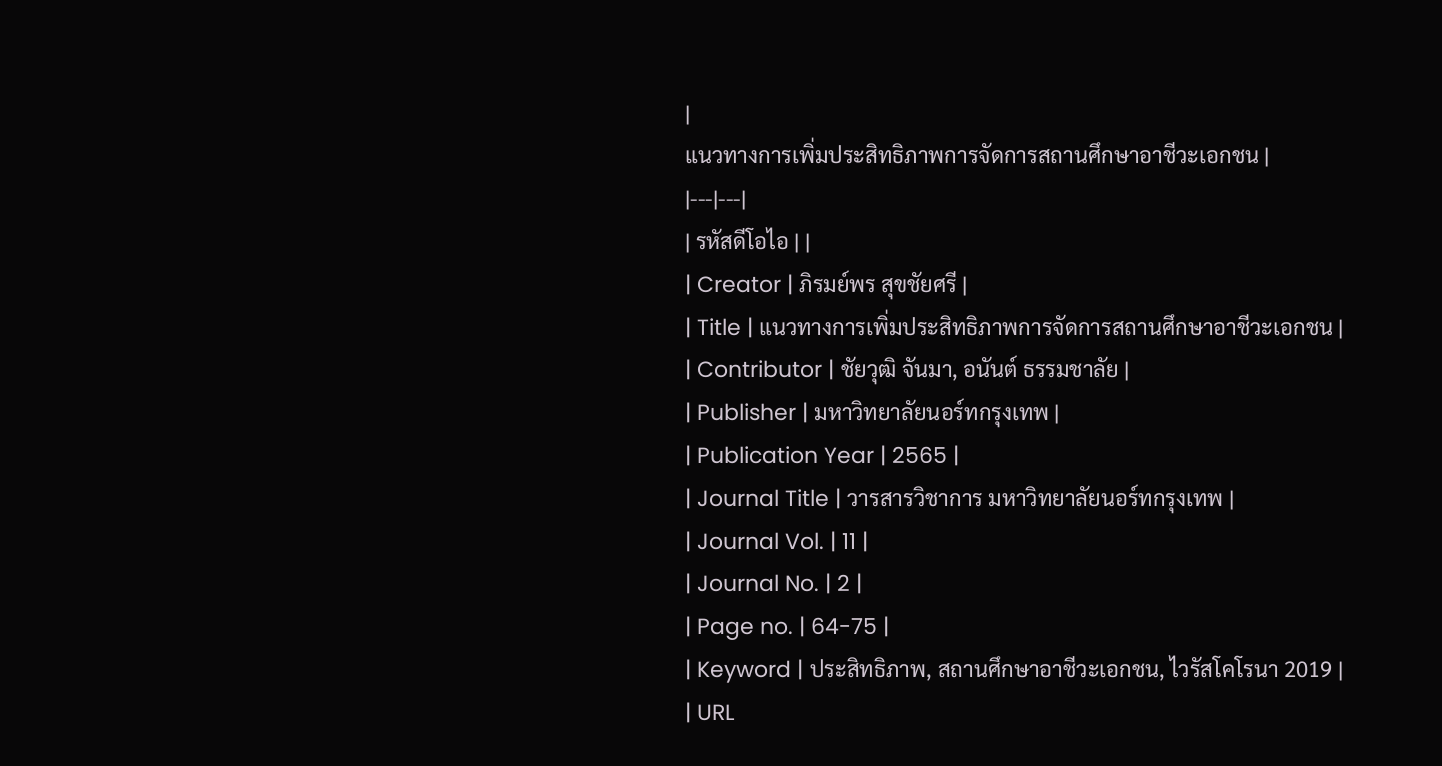|
แนวทางการเพิ่มประสิทธิภาพการจัดการสถานศึกษาอาชีวะเอกชน |
|---|---|
| รหัสดีโอไอ | |
| Creator | ภิรมย์พร สุขชัยศรี |
| Title | แนวทางการเพิ่มประสิทธิภาพการจัดการสถานศึกษาอาชีวะเอกชน |
| Contributor | ชัยวุฒิ จันมา, อนันต์ ธรรมชาลัย |
| Publisher | มหาวิทยาลัยนอร์ทกรุงเทพ |
| Publication Year | 2565 |
| Journal Title | วารสารวิชาการ มหาวิทยาลัยนอร์ทกรุงเทพ |
| Journal Vol. | 11 |
| Journal No. | 2 |
| Page no. | 64-75 |
| Keyword | ประสิทธิภาพ, สถานศึกษาอาชีวะเอกชน, ไวรัสโคโรนา 2019 |
| URL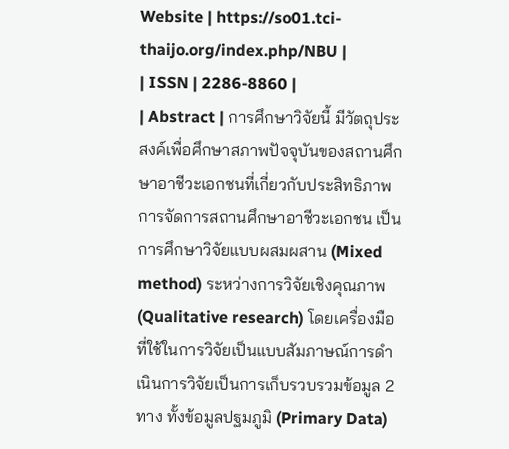Website | https://so01.tci-thaijo.org/index.php/NBU |
| ISSN | 2286-8860 |
| Abstract | การศึกษาวิจัยนี้ มีวัตถุประสงค์เพื่อศึกษาสภาพปัจจุบันของสถานศึกษาอาชีวะเอกชนที่เกี่ยวกับประสิทธิภาพการจัดการสถานศึกษาอาชีวะเอกชน เป็นการศึกษาวิจัยแบบผสมผสาน (Mixed method) ระหว่างการวิจัยเชิงคุณภาพ (Qualitative research) โดยเครื่องมือที่ใช้ในการวิจัยเป็นแบบสัมภาษณ์การดำเนินการวิจัยเป็นการเก็บรวบรวมข้อมูล 2 ทาง ทั้งข้อมูลปฐมภูมิ (Primary Data)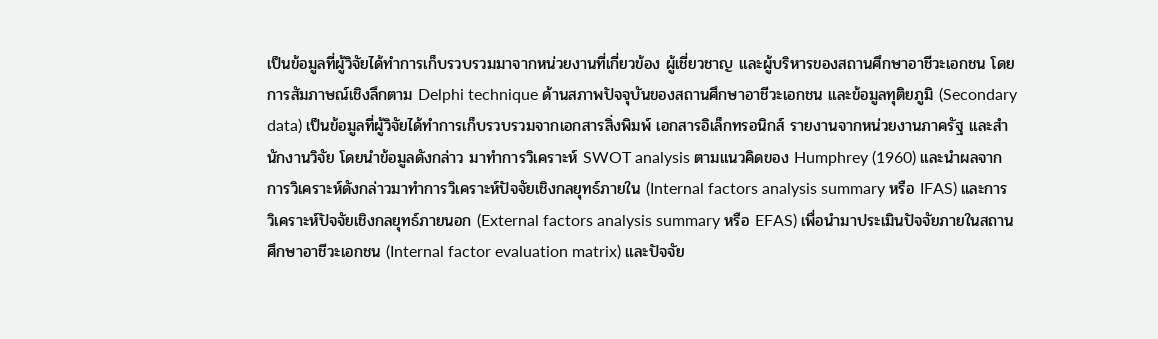เป็นข้อมูลที่ผู้วิจัยได้ทำการเก็บรวบรวมมาจากหน่วยงานที่เกี่ยวข้อง ผู้เชี่ยวชาญ และผู้บริหารของสถานศึกษาอาชีวะเอกชน โดยการสัมภาษณ์เชิงลึกตาม Delphi technique ด้านสภาพปัจจุบันของสถานศึกษาอาชีวะเอกชน และข้อมูลทุติยภูมิ (Secondary data) เป็นข้อมูลที่ผู้วิจัยได้ทำการเก็บรวบรวมจากเอกสารสิ่งพิมพ์ เอกสารอิเล็กทรอนิกส์ รายงานจากหน่วยงานภาครัฐ และสำนักงานวิจัย โดยนำข้อมูลดังกล่าว มาทำการวิเคราะห์ SWOT analysis ตามแนวคิดของ Humphrey (1960) และนำผลจากการวิเคราะห์ดังกล่าวมาทำการวิเคราะห์ปัจจัยเชิงกลยุทธ์ภายใน (Internal factors analysis summary หรือ IFAS) และการวิเคราะห์ปัจจัยเชิงกลยุทธ์ภายนอก (External factors analysis summary หรือ EFAS) เพื่อนำมาประเมินปัจจัยภายในสถานศึกษาอาชีวะเอกชน (Internal factor evaluation matrix) และปัจจัย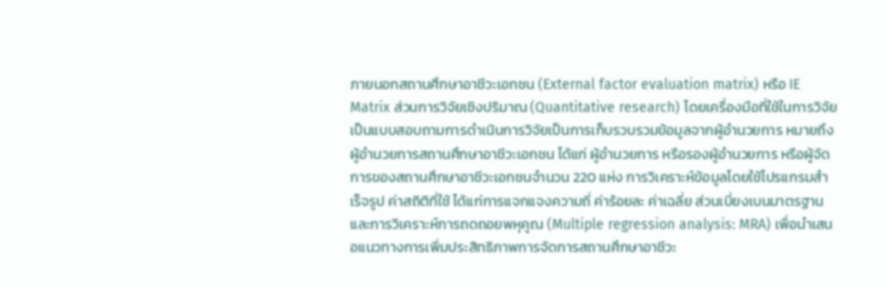ภายนอกสถานศึกษาอาชีวะเอกชน (External factor evaluation matrix) หรือ IE Matrix ส่วนการวิจัยเชิงปริมาณ (Quantitative research) โดยเครื่องมือที่ใช้ในการวิจัยเป็นแบบสอบถามการดำเนินการวิจัยเป็นการเก็บรวบรวมข้อมูลจากผู้อำนวยการ หมายถึง ผู้อำนวยการสถานศึกษาอาชีวะเอกชน ได้แก่ ผู้อำนวยการ หรือรองผู้อำนวยการ หรือผู้จัดการของสถานศึกษาอาชีวะเอกชนจำนวน 220 แห่ง การวิเคราะห์ข้อมูลโดยใช้โปรแกรมสำเร็จรูป ค่าสถิติที่ใช้ ได้แก่การแจกแจงความถี่ ค่าร้อยละ ค่าเฉลี่ย ส่วนเบี่ยงเบนมาตรฐาน และการวิเคราะห์การถดถอยพหุคูณ (Multiple regression analysis: MRA) เพื่อนำเสนอแนวทางการเพิ่มประสิทธิภาพการจัดการสถานศึกษาอาชีวะ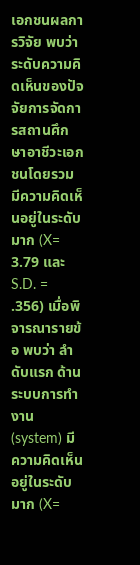เอกชนผลการวิจัย พบว่า ระดับความคิดเห็นของปัจจัยการจัดการสถานศึกษาอาชีวะเอกชนโดยรวม มีความคิดเห็นอยู่ในระดับมาก (X= 3.79 และ S.D. = .356) เมื่อพิจารณารายข้อ พบว่า ลำดับแรก ด้านระบบการทำงาน (system) มีความคิดเห็นอยู่ในระดับมาก (X=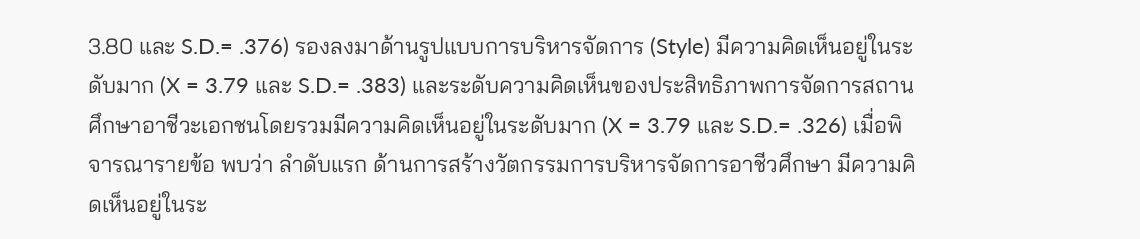3.80 และ S.D.= .376) รองลงมาด้านรูปแบบการบริหารจัดการ (Style) มีความคิดเห็นอยู่ในระดับมาก (X = 3.79 และ S.D.= .383) และระดับความคิดเห็นของประสิทธิภาพการจัดการสถานศึกษาอาชีวะเอกชนโดยรวมมีความคิดเห็นอยู่ในระดับมาก (X = 3.79 และ S.D.= .326) เมื่อพิจารณารายข้อ พบว่า ลำดับแรก ด้านการสร้างวัตกรรมการบริหารจัดการอาชีวศึกษา มีความคิดเห็นอยู่ในระ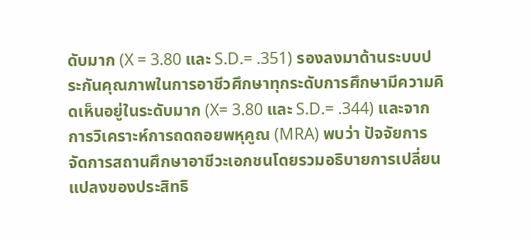ดับมาก (X = 3.80 และ S.D.= .351) รองลงมาด้านระบบประกันคุณภาพในการอาชีวศึกษาทุกระดับการศึกษามีความคิดเห็นอยู่ในระดับมาก (X= 3.80 และ S.D.= .344) และจากการวิเคราะห์การถดถอยพหุคูณ (MRA) พบว่า ปัจจัยการจัดการสถานศึกษาอาชีวะเอกชนโดยรวมอธิบายการเปลี่ยนแปลงของประสิทธิ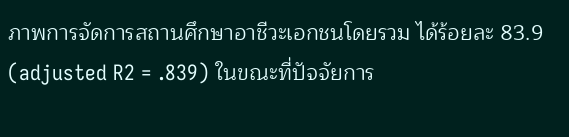ภาพการจัดการสถานศึกษาอาชีวะเอกชนโดยรวม ได้ร้อยละ 83.9 (adjusted R2 = .839) ในขณะที่ปัจจัยการ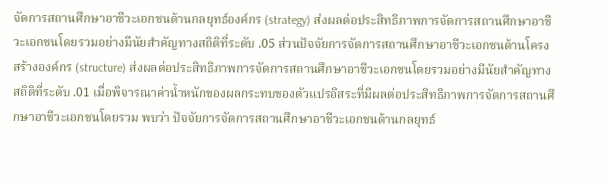จัดการสถานศึกษาอาชีวะเอกชนด้านกลยุทธ์องค์กร (strategy) ส่งผลต่อประสิทธิภาพการจัดการสถานศึกษาอาชีวะเอกชนโดยรวมอย่างมีนัยสำคัญทางสถิติที่ระดับ .05 ส่วนปัจจัยการจัดการสถานศึกษาอาชีวะเอกชนด้านโครงสร้างองค์กร (structure) ส่งผลต่อประสิทธิภาพการจัดการสถานศึกษาอาชีวะเอกชนโดยรวมอย่างมีนัยสำคัญทางสถิติที่ระดับ .01 เมื่อพิจารณาค่าน้ำหนักของผลกระทบของตัวแปรอิสระที่มีผลต่อประสิทธิภาพการจัดการสถานศึกษาอาชีวะเอกชนโดยรวม พบว่า ปัจจัยการจัดการสถานศึกษาอาชีวะเอกชนด้านกลยุทธ์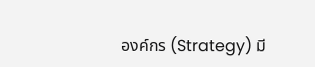องค์กร (Strategy) มี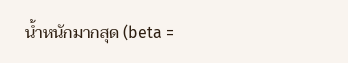น้ำหนักมากสุด (beta =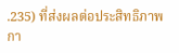.235) ที่ส่งผลต่อประสิทธิภาพกา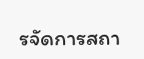รจัดการสถา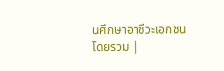นศึกษาอาชีวะเอกชนโดยรวม |